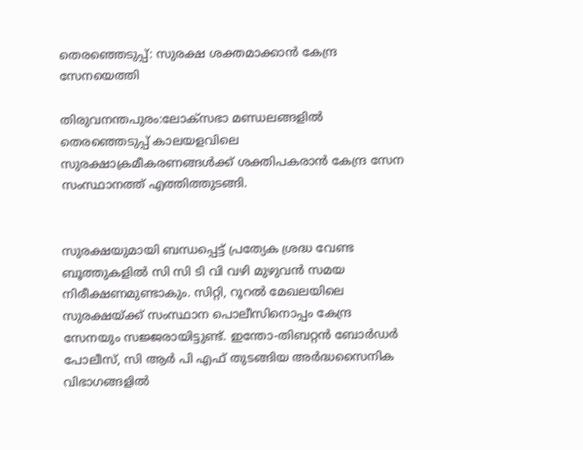തെരഞ്ഞെടുപ്പ്: സുരക്ഷ ശക്തമാക്കാന്‍ കേന്ദ്ര സേനയെത്തി

തിരുവനന്തപുരം:ലോക്‌സഭാ മണ്ഡലങ്ങളില്‍ തെരഞ്ഞെടുപ്പ് കാലയളവിലെ സുരക്ഷാക്രമീകരണങ്ങള്‍ക്ക് ശക്തിപകരാന്‍ കേന്ദ്ര സേന സംസ്ഥാനത്ത് എത്തിത്തുടങ്ങി.


സുരക്ഷയുമായി ബന്ധപ്പെട്ട് പ്രത്യേക ശ്രദ്ധ വേണ്ട ബൂത്തുകളില്‍ സി സി ടി വി വഴി മുഴുവന്‍ സമയ നിരീക്ഷണമുണ്ടാകും. സിറ്റി, റൂറല്‍ മേഖലയിലെ സുരക്ഷയ്ക്ക് സംസ്ഥാന പൊലീസിനൊപ്പം കേന്ദ്ര സേനയും സജ്ജരായിട്ടുണ്ട്. ഇന്തോ-തിബറ്റന്‍ ബോര്‍ഡര്‍ പോലീസ്, സി ആര്‍ പി എഫ് തുടങ്ങിയ അര്‍ദ്ധസൈനിക വിഭാഗങ്ങളില്‍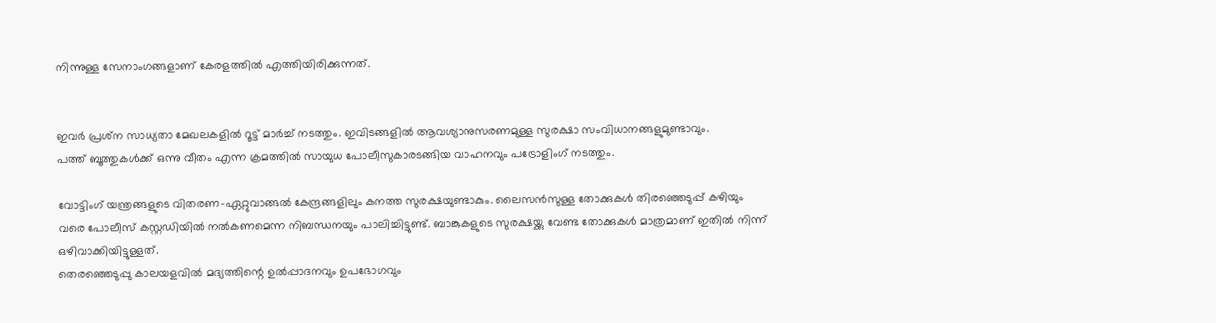നിന്നുള്ള സേനാംഗങ്ങളാണ് കേരളത്തില്‍ എത്തിയിരിക്കുന്നത്.


ഇവര്‍ പ്രശ്‌ന സാധ്യതാ മേഖലകളില്‍ റൂട്ട് മാര്‍ച്ച് നടത്തും. ഇവിടങ്ങളില്‍ ആവശ്യാനുസരണമുള്ള സുരക്ഷാ സംവിധാനങ്ങളുമുണ്ടാവും.
പത്ത് ബൂത്തുകള്‍ക്ക് ഒന്നു വീതം എന്ന ക്രമത്തില്‍ സായുധ പോലീസുകാരടങ്ങിയ വാഹനവും പട്രോളിംഗ് നടത്തും.

വോട്ടിംഗ് യന്ത്രങ്ങളുടെ വിതരണ-ഏറ്റുവാങ്ങല്‍ കേന്ദ്രങ്ങളിലും കനത്ത സുരക്ഷയുണ്ടാകും. ലൈസന്‍സുള്ള തോക്കുകള്‍ തിരഞ്ഞെടുപ്പ് കഴിയും വരെ പോലീസ് കസ്റ്റഡിയില്‍ നല്‍കണമെന്ന നിബന്ധനയും പാലിച്ചിട്ടുണ്ട്. ബാങ്കുകളുടെ സുരക്ഷയ്ക്കു വേണ്ട തോക്കുകള്‍ മാത്രമാണ് ഇതില്‍ നിന്ന് ഒഴിവാക്കിയിട്ടുള്ളത്.
തെരഞ്ഞെടുപ്പു കാലയളവില്‍ മദ്യത്തിന്റെ ഉല്‍പ്പാദനവും ഉപഭോഗവും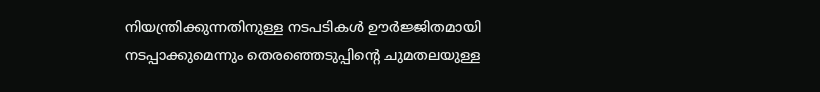നിയന്ത്രിക്കുന്നതിനുള്ള നടപടികള്‍ ഊര്‍ജ്ജിതമായി നടപ്പാക്കുമെന്നും തെരഞ്ഞെടുപ്പിന്റെ ചുമതലയുള്ള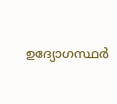ഉദ്യോഗസ്ഥര്‍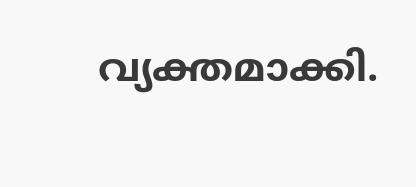വ്യക്തമാക്കി.